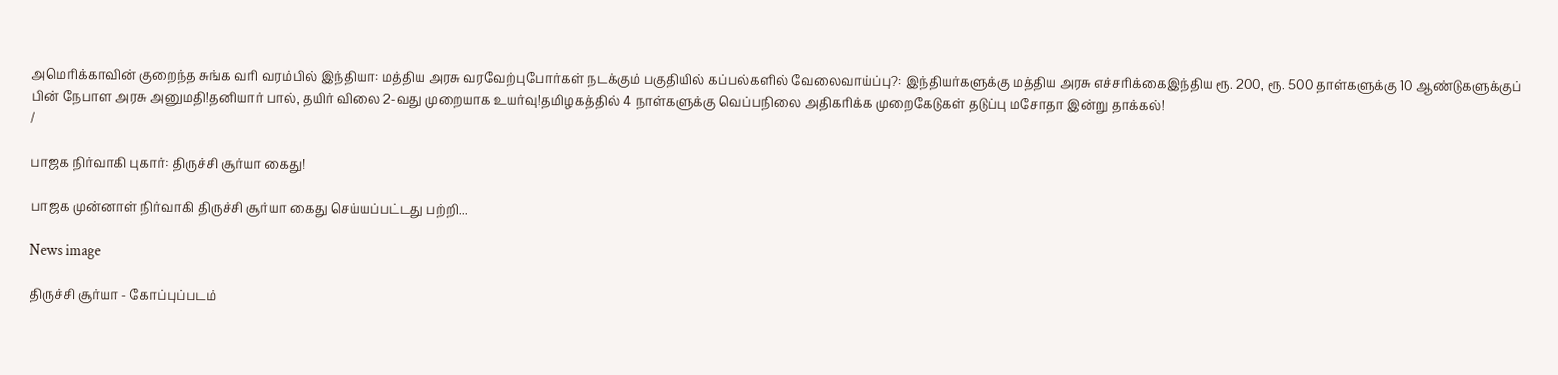அமெரிக்காவின் குறைந்த சுங்க வரி வரம்பில் இந்தியா: மத்திய அரசு வரவேற்புபோர்கள் நடக்கும் பகுதியில் கப்பல்களில் வேலைவாய்ப்பு?: இந்தியர்களுக்கு மத்திய அரசு எச்சரிக்கைஇந்திய ரூ. 200, ரூ. 500 தாள்களுக்கு 10 ஆண்டுகளுக்குப் பின் நேபாள அரசு அனுமதி!தனியார் பால், தயிர் விலை 2-வது முறையாக உயர்வு!தமிழகத்தில் 4 நாள்களுக்கு வெப்பநிலை அதிகரிக்க முறைகேடுகள் தடுப்பு மசோதா இன்று தாக்கல்!
/

பாஜக நிர்வாகி புகார்: திருச்சி சூர்யா கைது!

பாஜக முன்னாள் நிர்வாகி திருச்சி சூர்யா கைது செய்யப்பட்டது பற்றி...

News image

திருச்சி சூர்யா - கோப்புப்படம்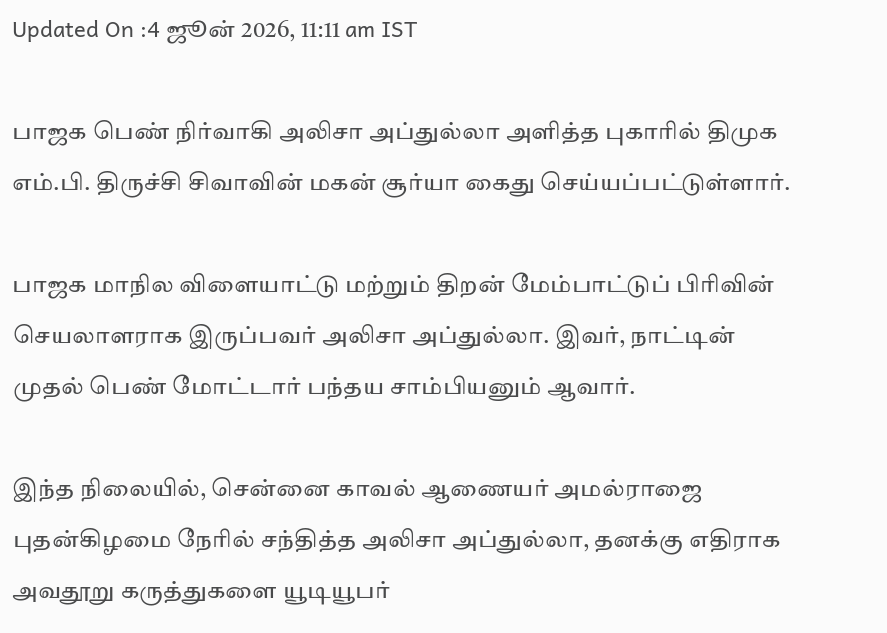Updated On :4 ஜூன் 2026, 11:11 am IST

பாஜக பெண் நிர்வாகி அலிசா அப்துல்லா அளித்த புகாரில் திமுக எம்.பி. திருச்சி சிவாவின் மகன் சூர்யா கைது செய்யப்பட்டுள்ளார்.

பாஜக மாநில விளையாட்டு மற்றும் திறன் மேம்பாட்டுப் பிரிவின் செயலாளராக இருப்பவர் அலிசா அப்துல்லா. இவர், நாட்டின் முதல் பெண் மோட்டார் பந்தய சாம்பியனும் ஆவார்.

இந்த நிலையில், சென்னை காவல் ஆணையர் அமல்ராஜை புதன்கிழமை நேரில் சந்தித்த அலிசா அப்துல்லா, தனக்கு எதிராக அவதூறு கருத்துகளை யூடியூபர்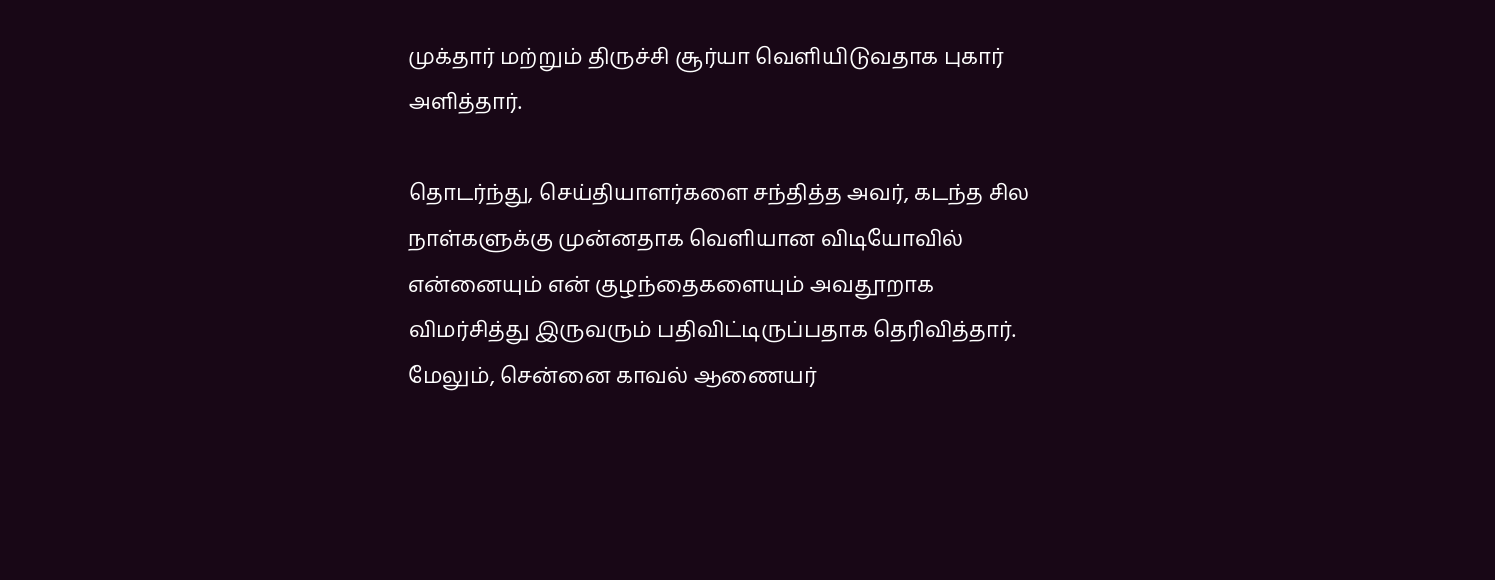முக்தார் மற்றும் திருச்சி சூர்யா வெளியிடுவதாக புகார் அளித்தார்.

தொடர்ந்து, செய்தியாளர்களை சந்தித்த அவர், கடந்த சில நாள்களுக்கு முன்னதாக வெளியான விடியோவில் என்னையும் என் குழந்தைகளையும் அவதூறாக விமர்சித்து இருவரும் பதிவிட்டிருப்பதாக தெரிவித்தார். மேலும், சென்னை காவல் ஆணையர்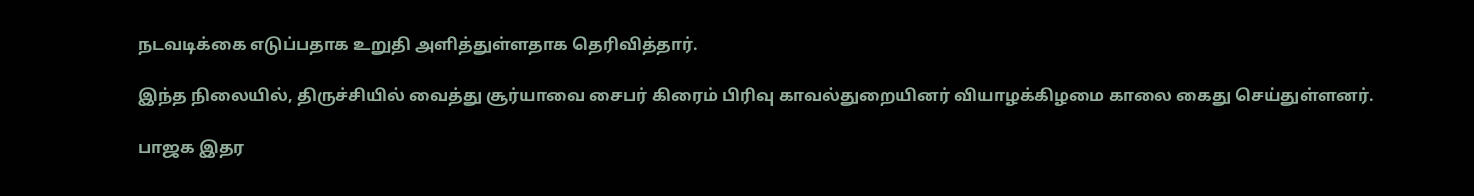நடவடிக்கை எடுப்பதாக உறுதி அளித்துள்ளதாக தெரிவித்தார்.

இந்த நிலையில், திருச்சியில் வைத்து சூர்யாவை சைபர் கிரைம் பிரிவு காவல்துறையினர் வியாழக்கிழமை காலை கைது செய்துள்ளனர்.

பாஜக இதர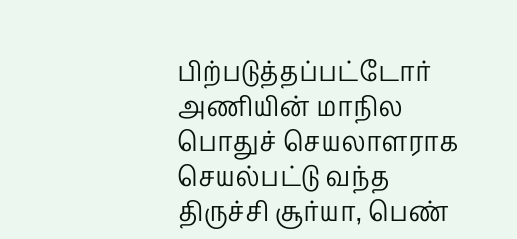பிற்படுத்தப்பட்டோர் அணியின் மாநில பொதுச் செயலாளராக செயல்பட்டு வந்த திருச்சி சூர்யா, பெண்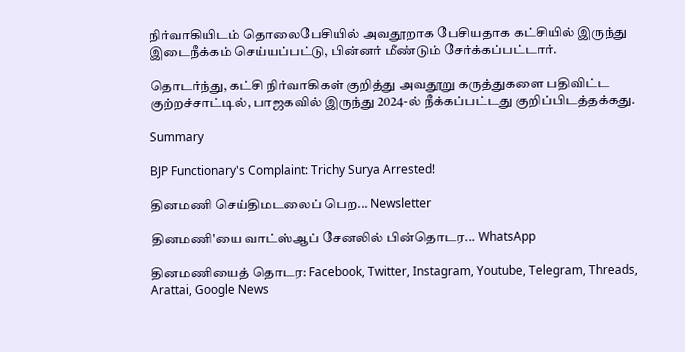நிர்வாகியிடம் தொலைபேசியில் அவதூறாக பேசியதாக கட்சியில் இருந்து இடைநீக்கம் செய்யப்பட்டு, பின்னர் மீண்டும் சேர்க்கப்பட்டார்.

தொடர்ந்து, கட்சி நிர்வாகிகள் குறித்து அவதூறு கருத்துகளை பதிவிட்ட குற்றச்சாட்டில், பாஜகவில் இருந்து 2024-ல் நீக்கப்பட்டது குறிப்பிடத்தக்கது.

Summary

BJP Functionary's Complaint: Trichy Surya Arrested!

தினமணி செய்திமடலைப் பெற... Newsletter

தினமணி'யை வாட்ஸ்ஆப் சேனலில் பின்தொடர... WhatsApp

தினமணியைத் தொடர: Facebook, Twitter, Instagram, Youtube, Telegram, Threads, Arattai, Google News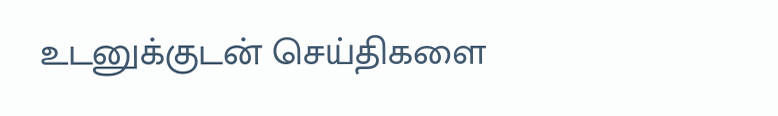உடனுக்குடன் செய்திகளை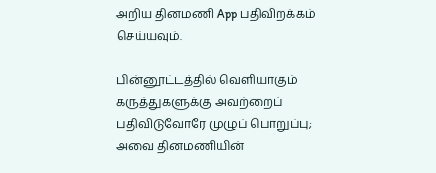அறிய தினமணி App பதிவிறக்கம் செய்யவும்.

பின்னூட்டத்தில் வெளியாகும் கருத்துகளுக்கு அவற்றைப் பதிவிடுவோரே முழுப் பொறுப்பு; அவை தினமணியின்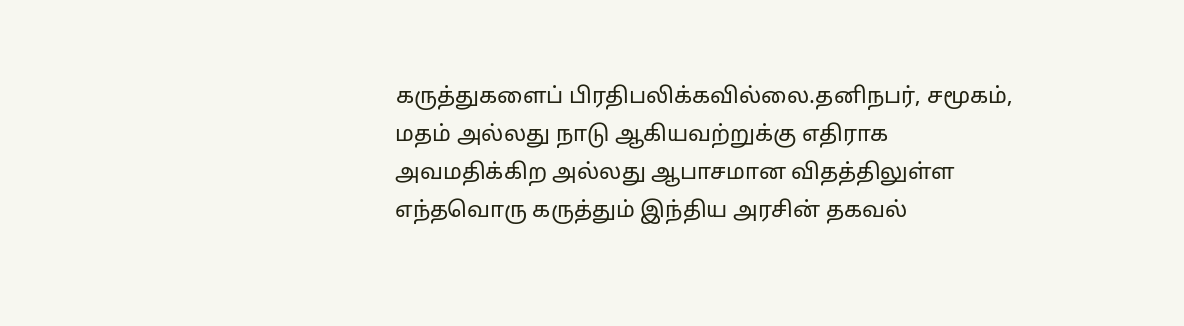கருத்துகளைப் பிரதிபலிக்கவில்லை.தனிநபர், சமூகம், மதம் அல்லது நாடு ஆகியவற்றுக்கு எதிராக அவமதிக்கிற அல்லது ஆபாசமான விதத்திலுள்ள எந்தவொரு கருத்தும் இந்திய அரசின் தகவல்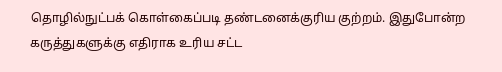தொழில்நுட்பக் கொள்கைப்படி தண்டனைக்குரிய குற்றம். இதுபோன்ற கருத்துகளுக்கு எதிராக உரிய சட்ட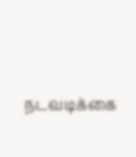நடவடிக்கை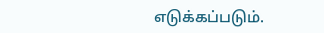எடுக்கப்படும்.